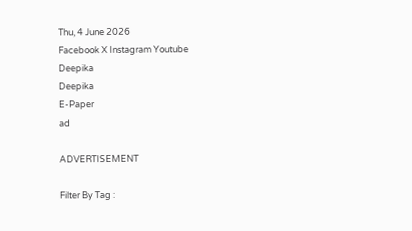Thu, 4 June 2026
Facebook X Instagram Youtube
Deepika
Deepika
E-Paper
ad

ADVERTISEMENT

Filter By Tag :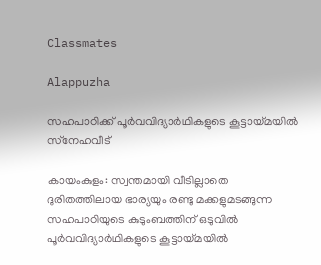Classmates

Alappuzha

സഹപാഠിക്ക് പൂർവവിദ്യാർഥികളുടെ കൂട്ടായ്മയിൽ സ്‌നേഹവീട്

കായംകുളം: സ്വന്തമായി വീടില്ലാതെ ദുരിതത്തിലായ ഭാര്യയും രണ്ടു മക്കളുമടങ്ങുന്ന സഹപാഠിയുടെ കുടുംബത്തിന് ഒടുവിൽ പൂർവവിദ്യാർഥികളുടെ കൂട്ടായ്മയിൽ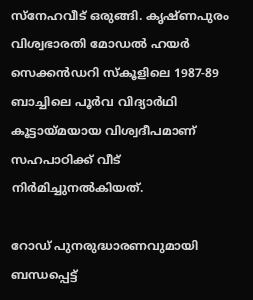സ്‌നേഹവീട് ഒരുങ്ങി. കൃഷ്ണപുരം വിശ്വഭാരതി മോഡൽ ഹയർ സെക്കൻഡറി സ്‌കൂളിലെ 1987-89 ബാച്ചിലെ പൂർവ വിദ്യാർഥി കൂട്ടായ്മയായ വിശ്വദീപമാണ് സഹപാഠിക്ക് വീട് നിർമിച്ചുനൽകിയത്.

റോഡ് പുനരുദ്ധാരണവുമായി ബന്ധപ്പെട്ട്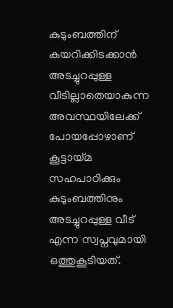കുടുംബത്തിന് കയറിക്കിടക്കാൻ അടച്ചുറപ്പുള്ള വീടില്ലാതെയാകുന്ന അവസ്ഥയിലേക്ക് പോയപ്പോഴാണ് കൂട്ടായ്മ സഹപാഠിക്കും കുടുംബത്തിനും അടച്ചുറപ്പുള്ള വീട് എന്ന സ്വപ്നവുമായി ഒത്തുകൂടിയത്.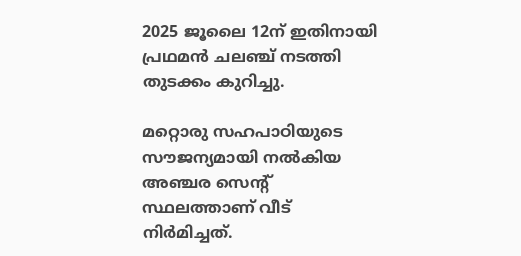2025 ജൂലൈ 12ന് ഇതിനായി പ്രഥമൻ ചലഞ്ച് നടത്തി തുടക്കം കുറിച്ചു.

മറ്റൊരു സഹപാഠിയുടെ സൗജന്യമായി നൽകിയ അഞ്ചര സെന്‍റ് സ്ഥലത്താണ് വീട് നിർമിച്ചത്.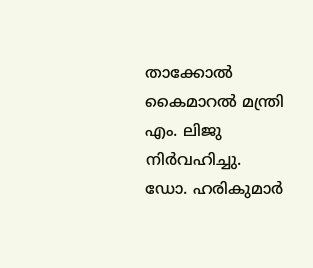താക്കോൽ കൈമാറൽ മന്ത്രി എം. ലിജു നിർവഹിച്ചു. ഡോ. ഹരികുമാർ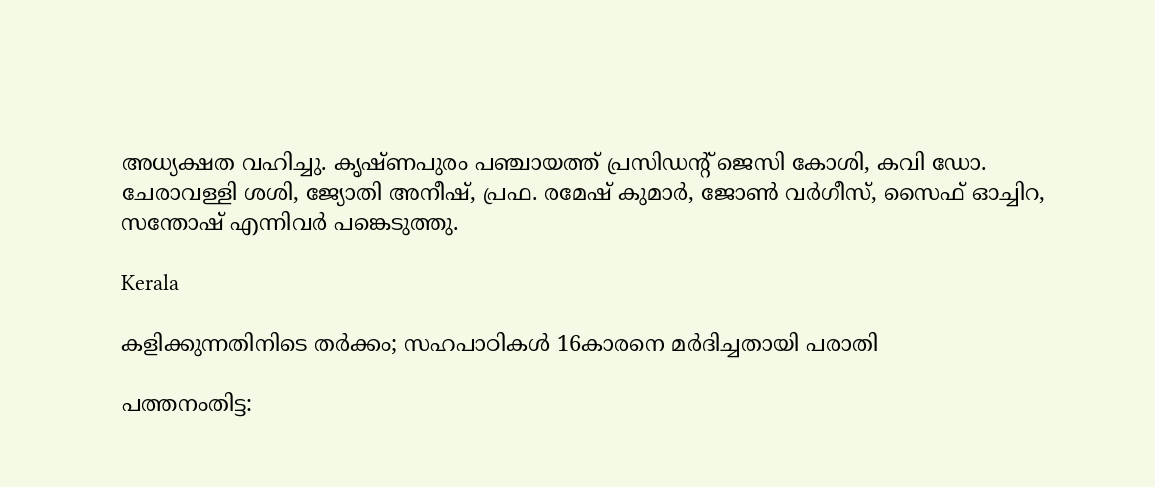അധ്യക്ഷത വഹിച്ചു. കൃഷ്ണപുരം പഞ്ചായത്ത് പ്രസിഡന്‍റ് ജെസി കോശി, കവി ഡോ. ചേരാവള്ളി ശശി, ജ്യോതി അനീഷ്, പ്രഫ. രമേഷ് കുമാർ, ജോൺ വർഗീസ്, സൈഫ് ഓച്ചിറ, സന്തോഷ് എന്നിവർ പങ്കെടുത്തു.

Kerala

കളിക്കുന്നതിനിടെ തര്‍ക്കം; സഹപാഠികള്‍ 16കാരനെ മര്‍ദിച്ചതായി പരാതി

പത്തനംതിട്ട: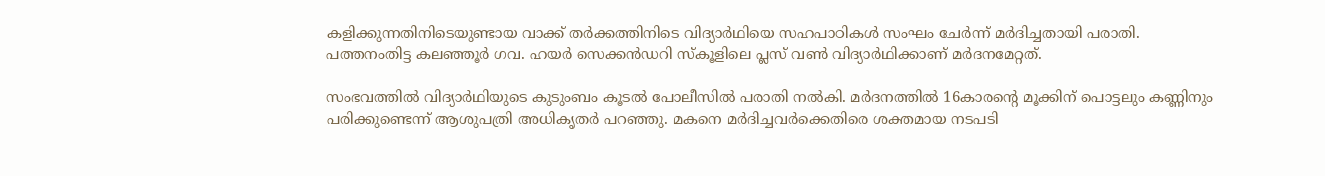കളിക്കുന്നതിനിടെയുണ്ടായ വാക്ക് തര്‍ക്കത്തിനിടെ വിദ്യാര്‍ഥിയെ സഹപാഠികള്‍ സംഘം ചേര്‍ന്ന് മര്‍ദിച്ചതായി പരാതി. പത്തനംതിട്ട കലഞ്ഞൂര്‍ ഗവ. ഹയര്‍ സെക്കന്‍ഡറി സ്‌കൂളിലെ പ്ലസ് വണ്‍ വിദ്യാര്‍ഥിക്കാണ് മര്‍ദനമേറ്റത്.

സംഭവത്തില്‍ വിദ്യാര്‍ഥിയുടെ കുടുംബം കൂടല്‍ പോലീസില്‍ പരാതി നല്‍കി. മർദനത്തിൽ 16കാരന്‍റെ മൂക്കിന് പൊട്ടലും കണ്ണിനും പരിക്കുണ്ടെന്ന് ആശുപത്രി അധികൃതർ പറഞ്ഞു. മകനെ മർദിച്ചവർക്കെതിരെ ശക്തമായ നടപടി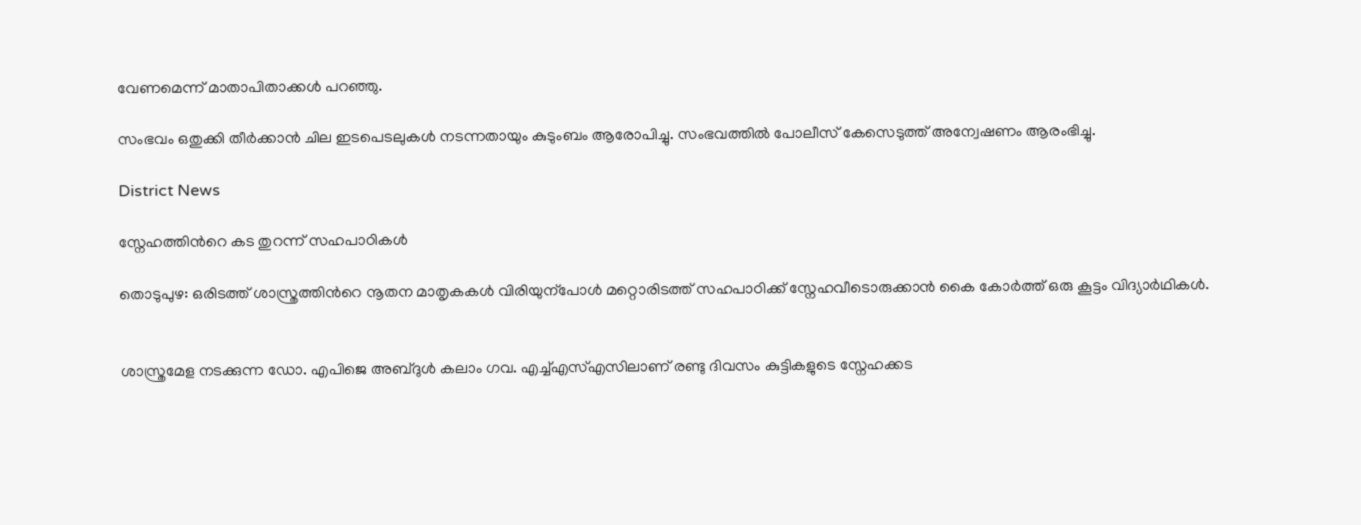വേണമെന്ന് മാതാപിതാക്കള്‍ പറഞ്ഞു.

സംഭവം ഒതുക്കി തീര്‍ക്കാന്‍ ചില ഇടപെടലുകള്‍ നടന്നതായും കുടുംബം ആരോപിച്ചു. സംഭവത്തിൽ പോലീസ് കേസെടുത്ത് അന്വേഷണം ആരംഭിച്ചു.

District News

സ്നേഹത്തിന്‍റെ കട തുറന്ന് സഹപാഠികൾ

തൊടുപുഴ: ഒരിടത്ത് ശാസ്ത്രത്തിന്‍റെ നൂതന മാതൃകകൾ വിരിയുന്പോൾ മറ്റൊരിടത്ത് സഹപാഠിക്ക് സ്നേഹവീടൊരുക്കാൻ കൈ കോർത്ത് ഒരു കൂട്ടം വിദ്യാർഥികൾ.


ശാസ്ത്രമേള നടക്കുന്ന ഡോ. എപിജെ അബ്ദുൾ കലാം ഗവ. എച്ച്എസ്എസിലാണ് രണ്ടു ദിവസം കുട്ടികളുടെ സ്നേഹക്കട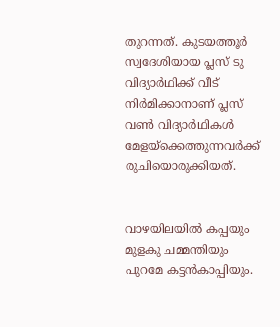തുറന്നത്. കുടയത്തൂർ സ്വദേശിയായ പ്ലസ് ടു വിദ്യാർഥിക്ക് വീട് നിർമിക്കാനാണ് പ്ലസ് വണ്‍ വിദ്യാർഥികൾ മേളയ്ക്കെത്തുന്നവർക്ക് രുചിയൊരുക്കിയത്.


വാഴയിലയിൽ കപ്പയും മുളകു ചമ്മന്തിയും പുറമേ കട്ടൻകാപ്പിയും.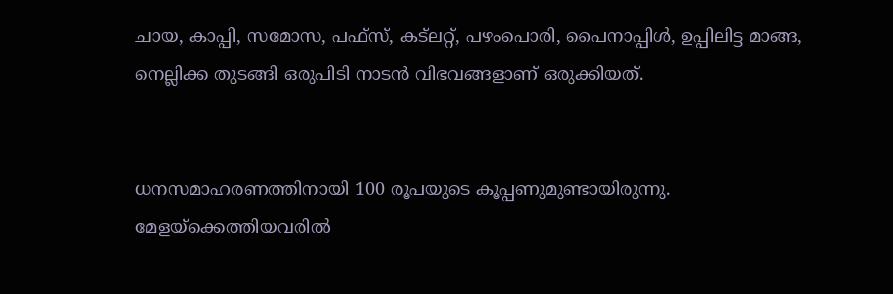ചായ, കാപ്പി, സമോസ, പഫ്സ്, കട്ലറ്റ്, പഴംപൊരി, പൈനാപ്പിൾ, ഉപ്പിലിട്ട മാങ്ങ, നെല്ലിക്ക തുടങ്ങി ഒരുപിടി നാടൻ വിഭവങ്ങളാണ് ഒരുക്കിയത്.


ധനസമാഹരണത്തിനായി 100 രൂപയുടെ കൂപ്പണുമുണ്ടായിരുന്നു. മേളയ്ക്കെത്തിയവരിൽ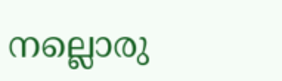നല്ലൊരു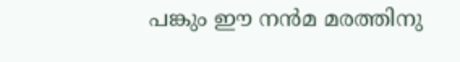പങ്കും ഈ നൻമ മരത്തിനു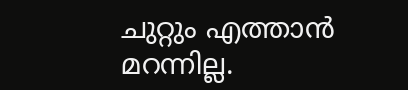ചുറ്റും എത്താൻ മറന്നില്ല.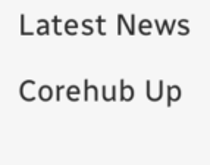Latest News

Corehub Up